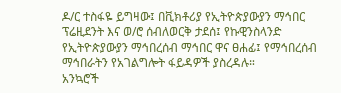ዶ/ር ተስፋዬ ይግዛው፤ በቪክቶሪያ የኢትዮጵያውያን ማኅበር ፕሬዚደንት እና ወ/ሮ ሰብለወርቅ ታደሰ፤ የኩዊንስላንድ የኢትዮጵያውያን ማኅበረሰብ ማኅበር ዋና ፀሐፊ፤ የማኅበረሰብ ማኅበራትን የአገልግሎት ፋይዳዎች ያስረዳሉ።
አንኳሮች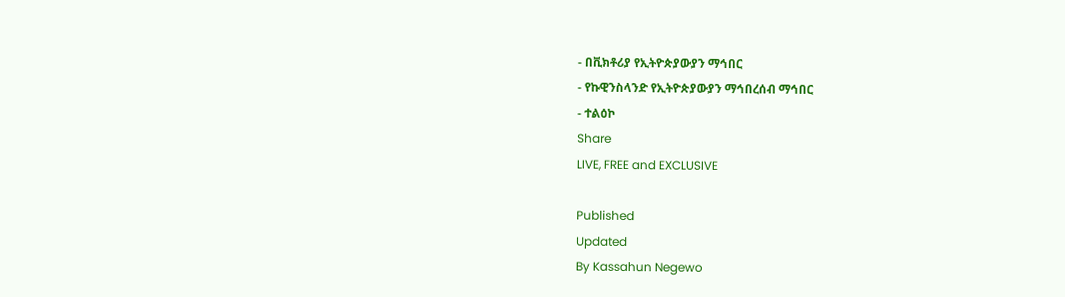- በቪክቶሪያ የኢትዮጵያውያን ማኅበር
- የኩዊንስላንድ የኢትዮጵያውያን ማኅበረሰብ ማኅበር
- ተልዕኮ
Share
LIVE, FREE and EXCLUSIVE

Published
Updated
By Kassahun Negewo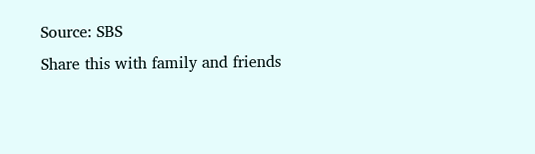Source: SBS
Share this with family and friends